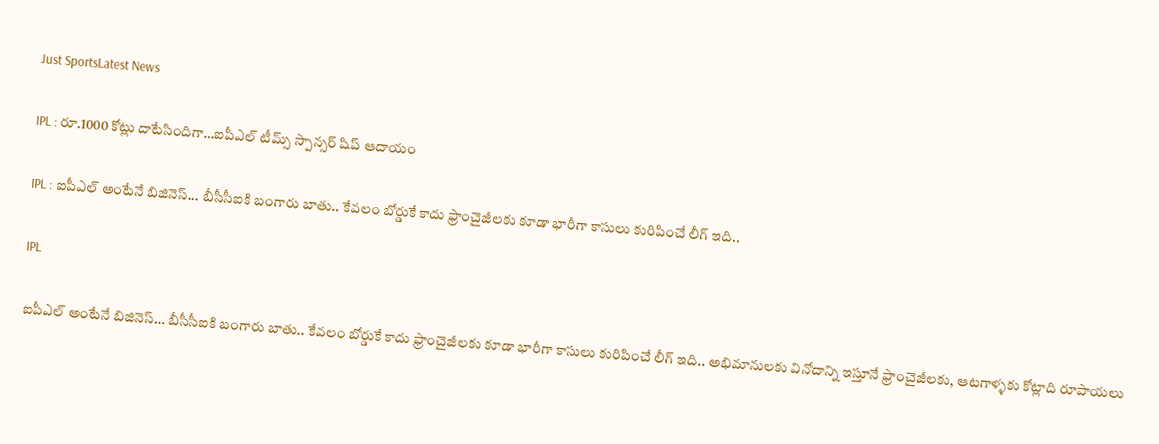Just SportsLatest News

IPL : రూ.1000 కోట్లు దాటేసిందిగా…ఐపీఎల్ టీమ్స్ స్పాన్సర్ షిప్ ఆదాయం

IPL : ఐపీఎల్ అంటేనే బిజినెస్... బీసీసీఐకి బంగారు బాతు.. కేవలం బోర్డుకే కాదు ఫ్రాంచైజీలకు కూడా భారీగా కాసులు కురిపించే లీగ్ ఇది..

IPL

ఐపీఎల్ అంటేనే బిజినెస్… బీసీసీఐకి బంగారు బాతు.. కేవలం బోర్డుకే కాదు ఫ్రాంచైజీలకు కూడా భారీగా కాసులు కురిపించే లీగ్ ఇది.. అభిమానులకు వినోదాన్ని ఇస్తూనే ఫ్రాంచైజీలకు, ఆటగాళ్ళకు కోట్లాది రూపాయలు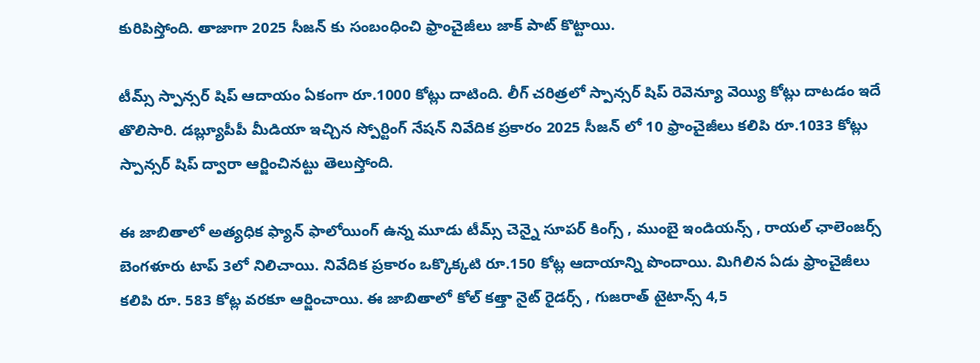కురిపిస్తోంది. తాజాగా 2025 సీజన్ కు సంబంధించి ఫ్రాంచైజీలు జాక్ పాట్ కొట్టాయి.

టీమ్స్ స్పాన్సర్ షిప్ ఆదాయం ఏకంగా రూ.1000 కోట్లు దాటింది. లీగ్ చరిత్రలో స్పాన్సర్ షిప్ రెవెన్యూ వెయ్యి కోట్లు దాటడం ఇదే తొలిసారి. డబ్ల్యూపీపీ మీడియా ఇచ్చిన స్పోర్టింగ్ నేషన్ నివేదిక ప్రకారం 2025 సీజన్ లో 10 ఫ్రాంచైజీలు కలిపి రూ.1033 కోట్లు స్పాన్సర్ షిప్ ద్వారా ఆర్జించినట్టు తెలుస్తోంది.

ఈ జాబితాలో అత్యధిక ఫ్యాన్ ఫాలోయింగ్ ఉన్న మూడు టీమ్స్ చెన్నై సూపర్ కింగ్స్ , ముంబై ఇండియన్స్ , రాయల్ ఛాలెంజర్స్ బెంగళూరు టాప్ 3లో నిలిచాయి. నివేదిక ప్రకారం ఒక్కొక్కటి రూ.150 కోట్ల ఆదాయాన్ని పొందాయి. మిగిలిన ఏడు ఫ్రాంచైజీలు కలిపి రూ. 583 కోట్ల వరకూ ఆర్జించాయి. ఈ జాబితాలో కోల్ కత్తా నైట్ రైడర్స్ , గుజరాత్ టైటాన్స్ 4,5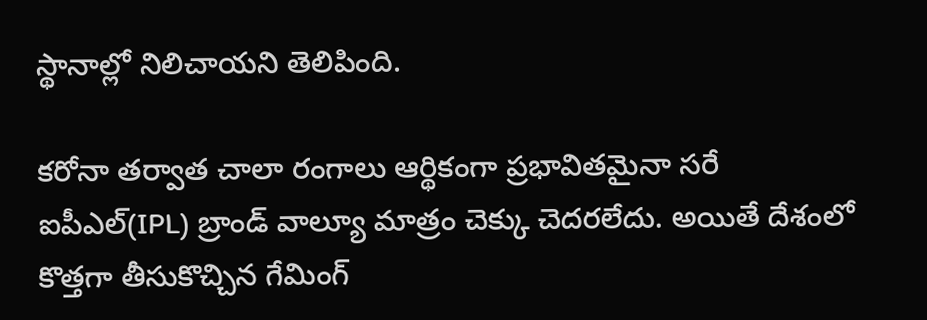స్థానాల్లో నిలిచాయని తెలిపింది.

కరోనా తర్వాత చాలా రంగాలు ఆర్థికంగా ప్రభావితమైనా సరే ఐపీఎల్(IPL) బ్రాండ్ వాల్యూ మాత్రం చెక్కు చెదరలేదు. అయితే దేశంలో కొత్తగా తీసుకొచ్చిన గేమింగ్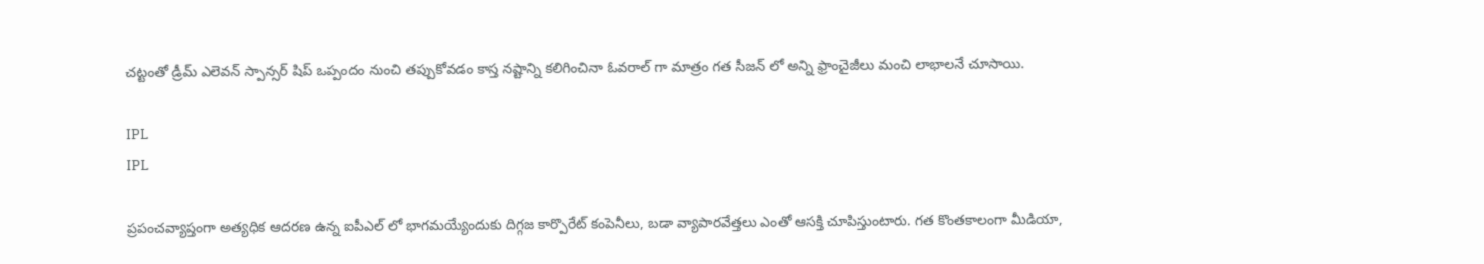చట్టంతో డ్రీమ్ ఎలెవన్ స్పాన్సర్ షిప్ ఒప్పందం నుంచి తప్పుకోవడం కాస్త నష్టాన్ని కలిగించినా ఓవరాల్ గా మాత్రం గత సీజన్ లో అన్ని ఫ్రాంచైజీలు మంచి లాభాలనే చూసాయి.

IPL
IPL

ప్రపంచవ్యాప్తంగా అత్యధిక ఆదరణ ఉన్న ఐపీఎల్ లో భాగమయ్యేందుకు దిగ్గజ కార్పొరేట్ కంపెనీలు, బడా వ్యాపారవేత్తలు ఎంతో ఆసక్తి చూపిస్తుంటారు. గత కొంతకాలంగా మీడియా,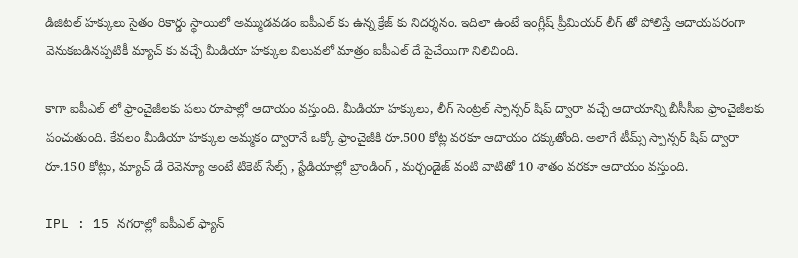డిజిటల్ హక్కులు సైతం రికార్డు స్థాయిలో అమ్ముడవడం ఐపీఎల్ కు ఉన్న క్రేజ్ కు నిదర్శనం. ఇదిలా ఉంటే ఇంగ్లీష్ ప్రీమియర్ లీగ్ తో పోలిస్తే ఆదాయపరంగా వెనుకబడినప్పటికీ మ్యాచ్ కు వచ్చే మీడియా హక్కుల విలువలో మాత్రం ఐపీఎల్ దే పైచేయిగా నిలిచింది.

కాగా ఐపీఎల్ లో ఫ్రాంచైజీలకు పలు రూపాల్లో ఆదాయం వస్తుంది. మీడియా హక్కులు, లీగ్ సెంట్రల్ స్పాన్సర్ షిప్ ద్వారా వచ్చే ఆదాయాన్ని బీసీసీఐ ఫ్రాంచైజీలకు పంచుతుంది. కేవలం మీడియా హక్కుల అమ్మకం ద్వారానే ఒక్కో ఫ్రాంచైజీకి రూ.500 కోట్ల వరకూ ఆదాయం దక్కుతోంది. అలాగే టీమ్స్ స్పాన్సర్ షిప్ ద్వారా రూ.150 కోట్లు, మ్యాచ్ డే రెవెన్యూ అంటే టికెట్ సేల్స్ , స్టేడియాల్లో బ్రాండింగ్ , మర్చండైజ్ వంటి వాటితో 10 శాతం వరకూ ఆదాయం వస్తుంది.

IPL : 15 నగరాల్లో ఐపీఎల్ ఫ్యాన్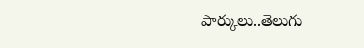పార్కులు..తెలుగు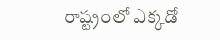రాష్ట్రంలో ఎక్కడో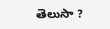తెలుసా ?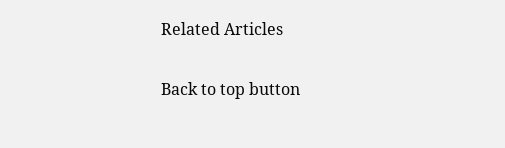Related Articles

Back to top button